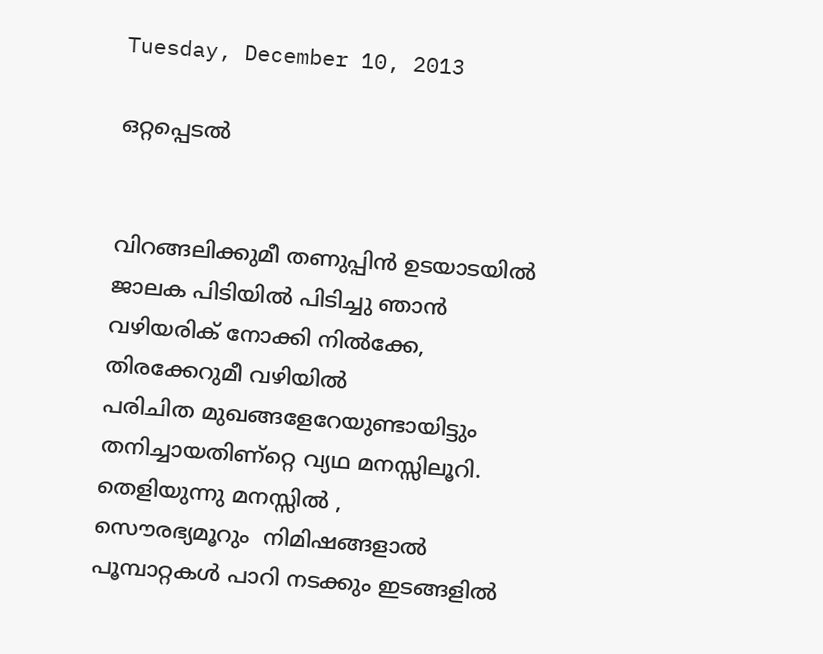Tuesday, December 10, 2013

ഒറ്റപ്പെടല്‍


വിറങ്ങലിക്കുമീ തണുപ്പിന്‍ ഉടയാടയില്‍
ജാലക പിടിയില്‍ പിടിച്ചു ഞാന്‍
വഴിയരിക്‌ നോക്കി നില്‍ക്കേ,
തിരക്കേറുമീ വഴിയില്‍
പരിചിത മുഖങ്ങളേറേയുണ്ടായിട്ടും
തനിച്ചായതിണ്റ്റെ വ്യഥ മനസ്സിലൂറി.
തെളിയുന്നു മനസ്സില്‍ ,
സൌരഭ്യമൂറും  നിമിഷങ്ങളാല്‍
പൂമ്പാറ്റകള്‍ പാറി നടക്കും ഇടങ്ങളില്‍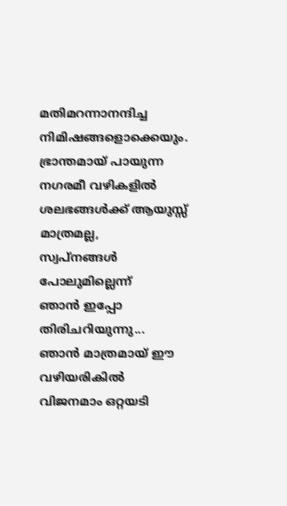മതിമറന്നാനന്ദിച്ച നിമിഷങ്ങളൊക്കെയും.
ഭ്രാന്തമായ്‌ പായുന്ന നഗരമീ വഴികളില്‍
ശലഭങ്ങള്‍ക്ക്‌ ആയുസ്സ്‌ മാത്രമല്ല,
സ്വപ്നങ്ങള്‍ പോലുമില്ലെന്ന്‌
ഞാന്‍ ഇപ്പോ തിരിചറിയുന്നു...
ഞാന്‍ മാത്രമായ്‌ ഈ വഴിയരികില്‍
വിജനമാം ഒറ്റയടി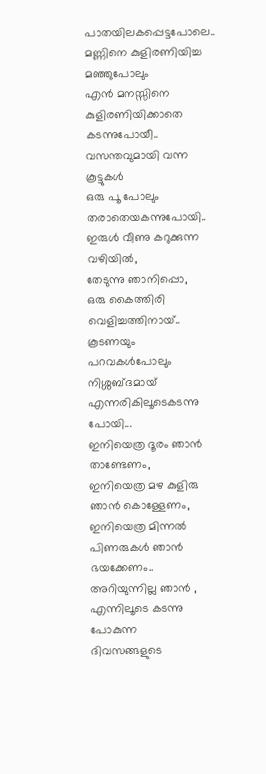പാതയിലകപ്പെട്ടപോലെ..
മണ്ണിനെ കുളിരണിയിച്ച മഞ്ഞുപോലും
എന്‍ മനസ്സിനെ കുളിരണിയിക്കാതെ കടന്നുപോയീ..
വസന്തവുമായി വന്ന കൂട്ടുകള്‍
ഒരു പൂ പോലും തരാതെയകന്നുപോയി..
ഇരുള്‍ വീണു കറുക്കുന്ന വഴിയില്‍,
തേടുന്നു ഞാനിപ്പൊ,
ഒരു കൈത്തിരി വെളിച്ചത്തിനായ്‌..
കൂടണയും പറവകള്‍പോലും
നിശ്ശബ്ദമായ്‌ എന്നരികിലൂടെകടന്നു പോയി...
ഇനിയെത്ര ദൂരം ഞാന്‍ താണ്ടേണം,
ഇനിയെത്ര മഴ കുളിരു ഞാന്‍ കൊള്ളേണം,
ഇനിയെത്ര മിന്നല്‍ പിണരുകള്‍ ഞാന്‍ ഭയക്കേണം..
അറിയുന്നില്ല ഞാന്‍ ,
എന്നിലൂടെ കടന്നു പോകുന്ന
ദിവസങ്ങളുടെ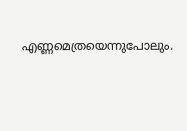എണ്ണമെത്രയെന്നുപോലും.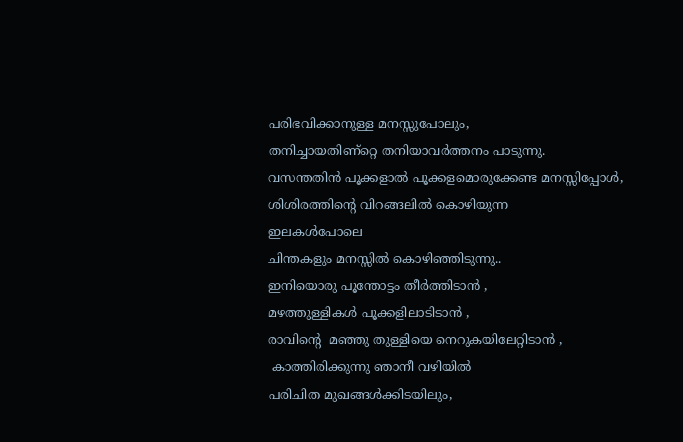പരിഭവിക്കാനുള്ള മനസ്സുപോലും,
തനിച്ചായതിണ്റ്റെ തനിയാവര്‍ത്തനം പാടുന്നു.
വസന്തതിന്‍ പൂക്കളാല്‍ പൂക്കളമൊരുക്കേണ്ട മനസ്സിപ്പോള്‍,
ശിശിരത്തിന്റെ വിറങ്ങലില്‍ കൊഴിയുന്ന
ഇലകള്‍പോലെ
ചിന്തകളും മനസ്സില്‍ കൊഴിഞ്ഞിടുന്നു..
ഇനിയൊരു പൂന്തോട്ടം തീര്‍ത്തിടാന്‍ ,
മഴത്തുള്ളികള്‍ പൂക്കളിലാടിടാന്‍ ,
രാവിന്റെ  മഞ്ഞു തുള്ളിയെ നെറുകയിലേറ്റിടാന്‍ ,
 കാത്തിരിക്കുന്നു ഞാനീ വഴിയില്‍
പരിചിത മുഖങ്ങള്‍ക്കിടയിലും,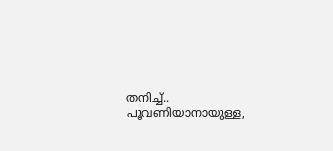തനിച്ച്‌..
പൂവണിയാനായുള്ള,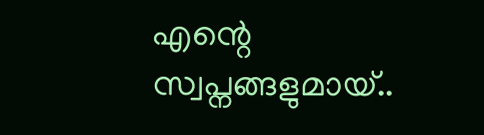എന്റെ  സ്വപ്നങ്ങളുമായ്‌..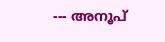--- അനൂപ്‌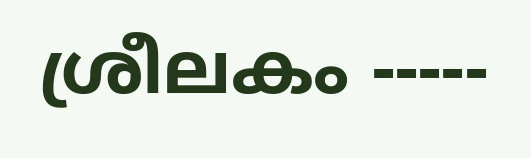ശ്രീലകം -----